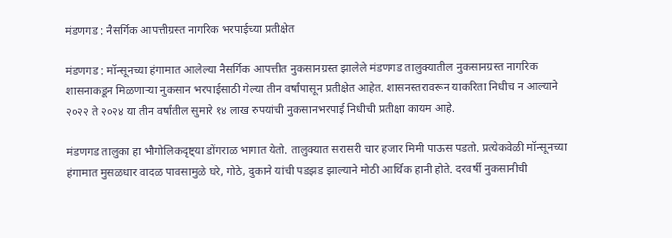मंडणगड : नैसर्गिक आपत्तीग्रस्त नागरिक भरपाईच्या प्रतीक्षेत

मंडणगड : मॉन्सूनच्या हंगामात आलेल्या नैसर्गिक आपत्तीत नुकसानग्रस्त झालेले मंडणगड तालुक्यातील नुकसानग्रस्त नागरिक शासनाकडून मिळणाऱ्या नुकसान भरपाईसाठी गेल्या तीन वर्षांपासून प्रतीक्षेत आहेत. शासनस्तरावरून याकरिता निधीच न आल्याने २०२२ ते २०२४ या तीन वर्षांतील सुमारे १४ लाख रुपयांची नुकसानभरपाई निधीची प्रतीक्षा कायम आहे.

मंडणगड तालुका हा भौगोलिकदृष्ट्या डोंगराळ भागात येतो. तालुक्यात सरासरी चार हजार मिमी पाऊस पडतो. प्रत्येकवेळी मॉन्सूनच्या हंगामात मुसळधार वादळ पावसामुळे घरे, गोठे, दुकाने यांची पडझड झाल्याने मोठी आर्थिक हानी होते. दरवर्षी नुकसानीची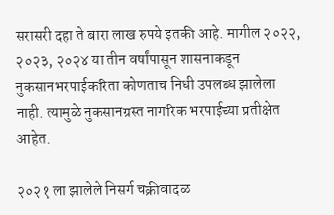सरासरी दहा ते बारा लाख रुपये इतकी आहे. मागील २०२२, २०२३, २०२४ या तीन वर्षांपासून शासनाकडून नुकसानभरपाईकरिता कोणताच निधी उपलब्ध झालेला नाही. त्यामुळे नुकसानग्रस्त नागरिक भरपाईच्या प्रतीक्षेत आहेत.

२०२१ ला झालेले निसर्ग चक्रीवादळ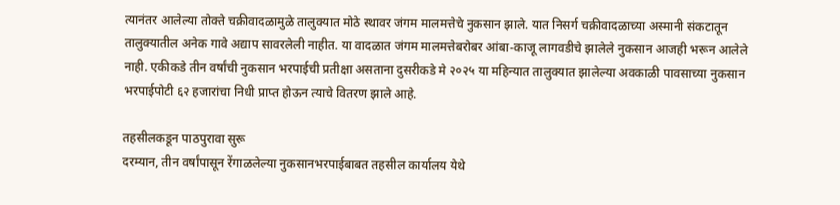त्यानंतर आलेल्या तोक्ते चक्रीवादळामुळे तालुक्यात मोठे स्थावर जंगम मालमत्तेचे नुकसान झाले. यात निसर्ग चक्रीवादळाच्या अस्मानी संकटातून तालुक्यातील अनेक गावे अद्याप सावरलेली नाहीत. या वादळात जंगम मालमत्तेबरोबर आंबा-काजू लागवडीचे झालेले नुकसान आजही भरून आलेले नाही. एकीकडे तीन वर्षांची नुकसान भरपाईची प्रतीक्षा असताना दुसरीकडे मे २०२५ या महिन्यात तालुक्यात झालेल्या अवकाळी पावसाच्या नुकसान भरपाईपोटी ६२ हजारांचा निधी प्राप्त होऊन त्याचे वितरण झाले आहे.

तहसीलकडून पाठपुरावा सुरू
दरम्यान, तीन वर्षांपासून रेंगाळलेल्या नुकसानभरपाईबाबत तहसील कार्यालय येथे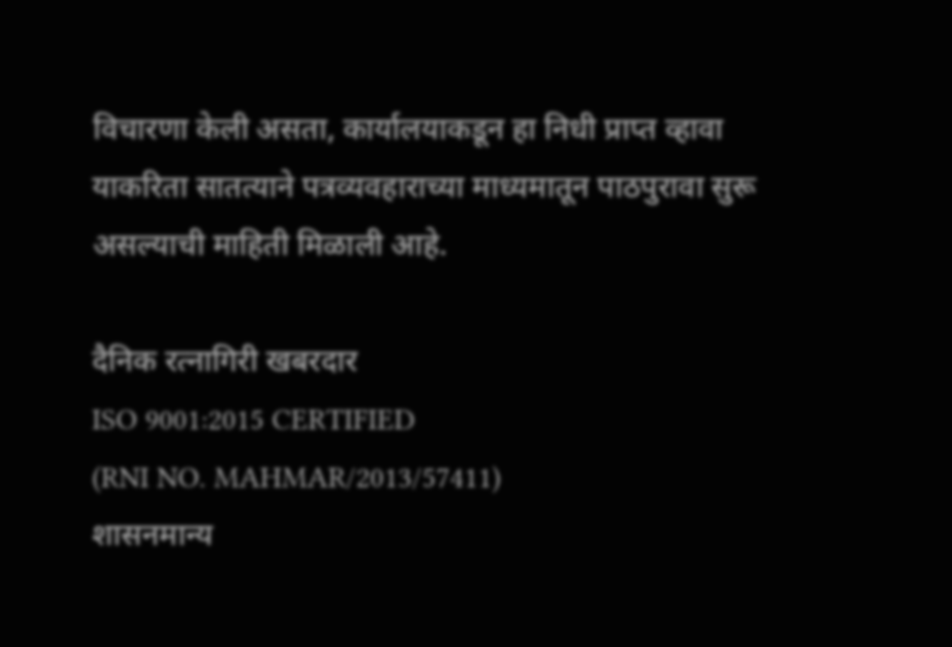विचारणा केली असता, कार्यालयाकडून हा निधी प्राप्त व्हावा याकरिता सातत्याने पत्रव्यवहाराच्या माध्यमातून पाठपुरावा सुरू असल्याची माहिती मिळाली आहे.

दैनिक रत्नागिरी खबरदार
ISO 9001:2015 CERTIFIED
(RNI NO. MAHMAR/2013/57411)
शासनमान्य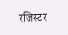रजिस्टर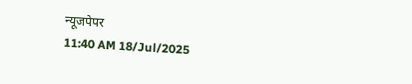न्यूजपेपर
11:40 AM 18/Jul/2025